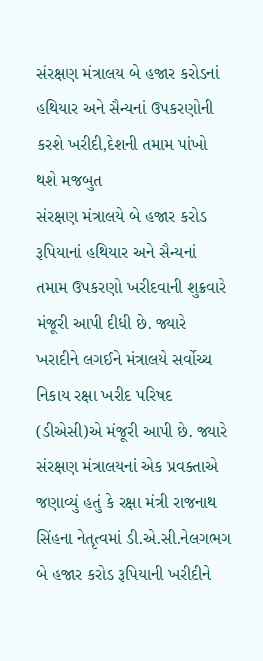સંરક્ષણ મંત્રાલય બે હજાર કરોડનાં હથિયાર અને સૈન્યનાં ઉપકરણોની કરશે ખરીદી,દેશની તમામ પાંખો થશે મજબુત
સંરક્ષણ મંત્રાલયે બે હજાર કરોડ રૂપિયાનાં હથિયાર અને સૈન્યનાં તમામ ઉપકરણો ખરીદવાની શુક્રવારે મંજૂરી આપી દીધી છે. જ્યારે ખરાદીને લગઈને મંત્રાલયે સર્વોચ્ચ નિકાય રક્ષા ખરીદ પરિષદ (ડીએસી)એ મંજૂરી આપી છે. જ્યારે સંરક્ષણ મંત્રાલયનાં એક પ્રવક્તાએ જણાવ્યું હતું કે રક્ષા મંત્રી રાજનાથ સિંહના નેતૃત્વમાં ડી.એ.સી.નેલગભગ બે હજાર કરોડ રૂપિયાની ખરીદીને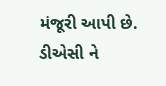મંજૂરી આપી છે. ડીએસી ને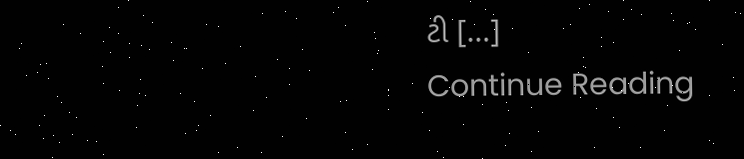ટી […]
Continue Reading